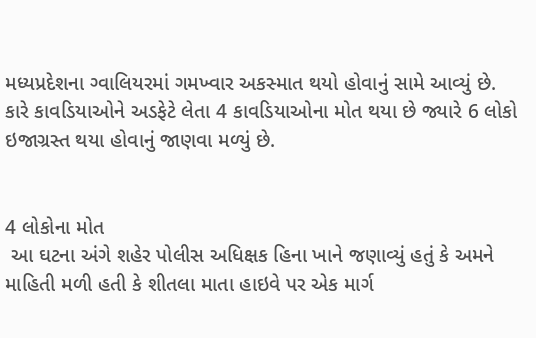મધ્યપ્રદેશના ગ્વાલિયરમાં ગમખ્વાર અકસ્માત થયો હોવાનું સામે આવ્યું છે. કારે કાવડિયાઓને અડફેટે લેતા 4 કાવડિયાઓના મોત થયા છે જ્યારે 6 લોકો ઇજાગ્રસ્ત થયા હોવાનું જાણવા મળ્યું છે.


4 લોકોના મોત
 આ ઘટના અંગે શહેર પોલીસ અધિક્ષક હિના ખાને જણાવ્યું હતું કે અમને માહિતી મળી હતી કે શીતલા માતા હાઇવે પર એક માર્ગ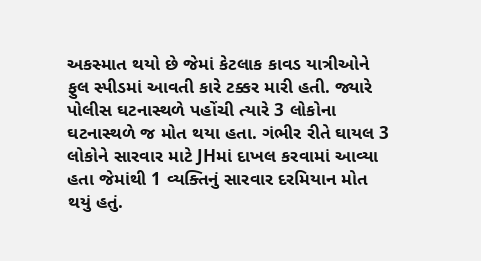અકસ્માત થયો છે જેમાં કેટલાક કાવડ યાત્રીઓને ફુલ સ્પીડમાં આવતી કારે ટક્કર મારી હતી. જ્યારે પોલીસ ઘટનાસ્થળે પહોંચી ત્યારે 3 લોકોના ઘટનાસ્થળે જ મોત થયા હતા. ગંભીર રીતે ઘાયલ 3 લોકોને સારવાર માટે JHમાં દાખલ કરવામાં આવ્યા હતા જેમાંથી 1 વ્યક્તિનું સારવાર દરમિયાન મોત થયું હતું.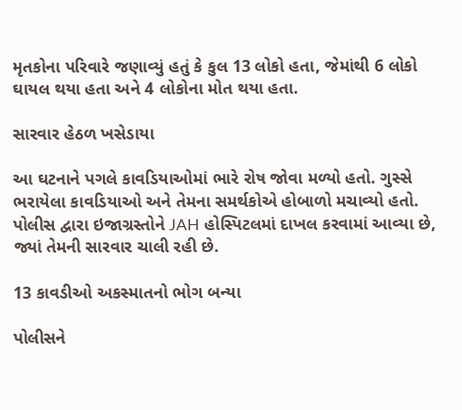મૃતકોના પરિવારે જણાવ્યું હતું કે કુલ 13 લોકો હતા, જેમાંથી 6 લોકો ઘાયલ થયા હતા અને 4 લોકોના મોત થયા હતા.

સારવાર હેઠળ ખસેડાયા

આ ઘટનાને પગલે કાવડિયાઓમાં ભારે રોષ જોવા મળ્યો હતો. ગુસ્સે ભરાયેલા કાવડિયાઓ અને તેમના સમર્થકોએ હોબાળો મચાવ્યો હતો. પોલીસ દ્વારા ઇજાગ્રસ્તોને JAH હોસ્પિટલમાં દાખલ કરવામાં આવ્યા છે, જ્યાં તેમની સારવાર ચાલી રહી છે.

13 કાવડીઓ અકસ્માતનો ભોગ બન્યા

પોલીસને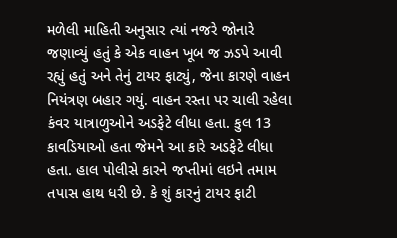મળેલી માહિતી અનુસાર ત્યાં નજરે જોનારે જણાવ્યું હતું કે એક વાહન ખૂબ જ ઝડપે આવી રહ્યું હતું અને તેનું ટાયર ફાટ્યું, જેના કારણે વાહન નિયંત્રણ બહાર ગયું. વાહન રસ્તા પર ચાલી રહેલા કંવર યાત્રાળુઓને અડફેટે લીધા હતા. કુલ 13 કાવડિયાઓ હતા જેમને આ કારે અડફેટે લીધા હતા. હાલ પોલીસે કારને જપ્તીમાં લઇને તમામ તપાસ હાથ ધરી છે. કે શું કારનું ટાયર ફાટી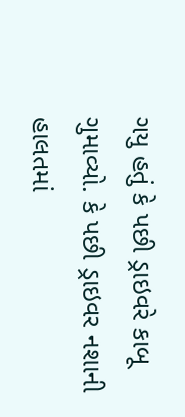ગયુ હતું કે પછી ડ્રાઇવરે કાબૂ ગુમાવ્યો. કે પછી ડ્રાઇવર નશાની હાલતમાં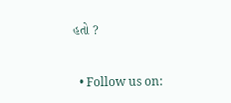હતો ?


  • Follow us on: